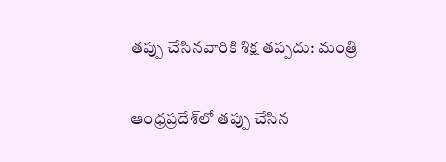తప్పు చేసినవారికి శిక్ష తప్పదు: మంత్రి

ఆంధ్రప్రదేశ్‌లో తప్పు చేసిన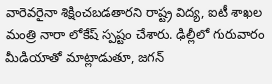వారెవరైనా శిక్షించబడతారని రాష్ట్ర విద్య, ఐటీ శాఖల మంత్రి నారా లోకేష్ స్పష్టం చేశారు. ఢిల్లీలో గురువారం మీడియాతో మాట్లాడుతూ, జగన్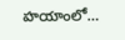హయాంలో…